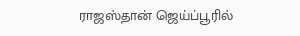ராஜஸ்தான் ஜெய்ப்பூரில்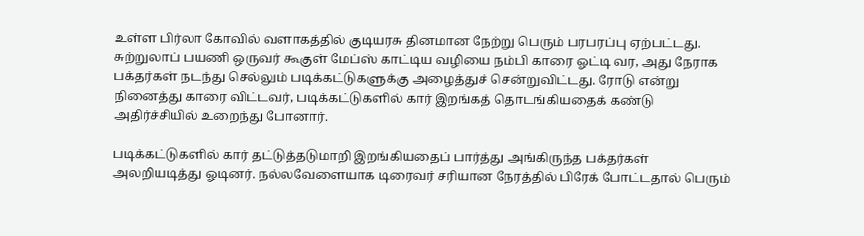உள்ள பிர்லா கோவில் வளாகத்தில் குடியரசு தினமான நேற்று பெரும் பரபரப்பு ஏற்பட்டது. சுற்றுலாப் பயணி ஒருவர் கூகுள் மேப்ஸ் காட்டிய வழியை நம்பி காரை ஓட்டி வர, அது நேராக பக்தர்கள் நடந்து செல்லும் படிக்கட்டுகளுக்கு அழைத்துச் சென்றுவிட்டது. ரோடு என்று நினைத்து காரை விட்டவர், படிக்கட்டுகளில் கார் இறங்கத் தொடங்கியதைக் கண்டு அதிர்ச்சியில் உறைந்து போனார்.

படிக்கட்டுகளில் கார் தட்டுத்தடுமாறி இறங்கியதைப் பார்த்து அங்கிருந்த பக்தர்கள் அலறியடித்து ஓடினர். நல்லவேளையாக டிரைவர் சரியான நேரத்தில் பிரேக் போட்டதால் பெரும்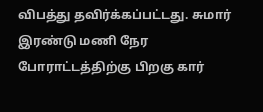விபத்து தவிர்க்கப்பட்டது. சுமார் இரண்டு மணி நேர போராட்டத்திற்கு பிறகு கார்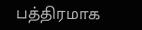பத்திரமாக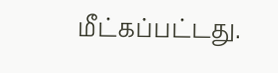மீட்கப்பட்டது.